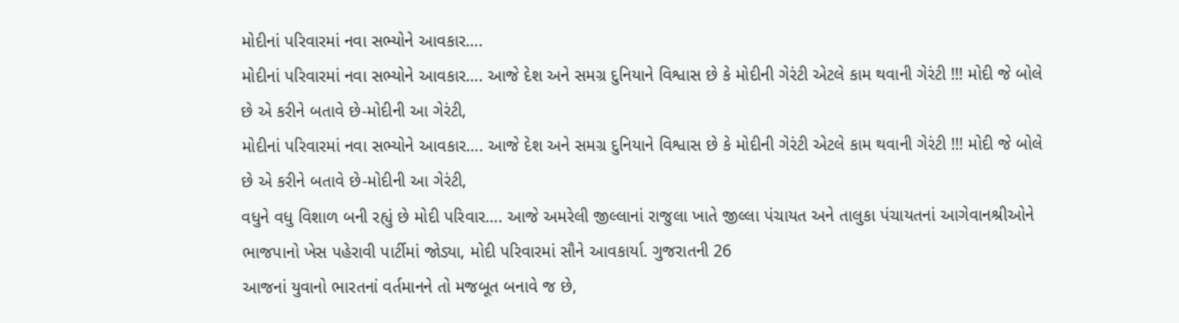મોદીનાં પરિવારમાં નવા સભ્યોને આવકાર….
મોદીનાં પરિવારમાં નવા સભ્યોને આવકાર…. આજે દેશ અને સમગ્ર દુનિયાને વિશ્વાસ છે કે મોદીની ગેરંટી એટલે કામ થવાની ગેરંટી !!! મોદી જે બોલે છે એ કરીને બતાવે છે-મોદીની આ ગેરંટી,
મોદીનાં પરિવારમાં નવા સભ્યોને આવકાર…. આજે દેશ અને સમગ્ર દુનિયાને વિશ્વાસ છે કે મોદીની ગેરંટી એટલે કામ થવાની ગેરંટી !!! મોદી જે બોલે છે એ કરીને બતાવે છે-મોદીની આ ગેરંટી,
વધુને વધુ વિશાળ બની રહ્યું છે મોદી પરિવાર…. આજે અમરેલી જીલ્લાનાં રાજુલા ખાતે જીલ્લા પંચાયત અને તાલુકા પંચાયતનાં આગેવાનશ્રીઓને ભાજપાનો ખેસ પહેરાવી પાર્ટીમાં જોડ્યા, મોદી પરિવારમાં સૌને આવકાર્યા. ગુજરાતની 26
આજનાં યુવાનો ભારતનાં વર્તમાનને તો મજબૂત બનાવે જ છે,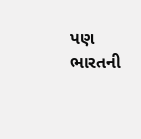પણ ભારતની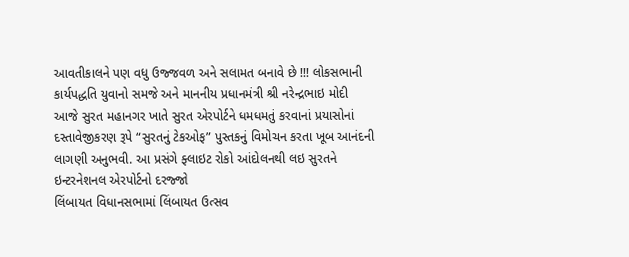આવતીકાલને પણ વધુ ઉજ્જવળ અને સલામત બનાવે છે !!! લોકસભાની કાર્યપદ્ધતિ યુવાનો સમજે અને માનનીય પ્રધાનમંત્રી શ્રી નરેન્દ્રભાઇ મોદી
આજે સુરત મહાનગર ખાતે સુરત એરપોર્ટને ધમધમતું કરવાનાં પ્રયાસોનાં દસ્તાવેજીકરણ રૂપે “સુરતનું ટેકઓફ” પુસ્તકનું વિમોચન કરતા ખૂબ આનંદની લાગણી અનુભવી. આ પ્રસંગે ફ્લાઇટ રોકો આંદોલનથી લઇ સુરતને ઇન્ટરનેશનલ એરપોર્ટનો દરજ્જો
લિંબાયત વિધાનસભામાં લિંબાયત ઉત્સવ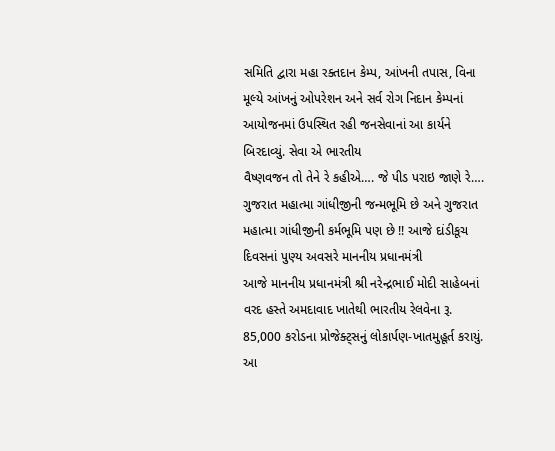સમિતિ દ્વારા મહા રક્તદાન કેમ્પ, આંખની તપાસ, વિના મૂલ્યે આંખનું ઓપરેશન અને સર્વ રોગ નિદાન કેમ્પનાં આયોજનમાં ઉપસ્થિત રહી જનસેવાનાં આ કાર્યને બિરદાવ્યું. સેવા એ ભારતીય
વૈષ્ણવજન તો તેને રે કહીએ…. જે પીડ પરાઇ જાણે રે…. ગુજરાત મહાત્મા ગાંધીજીની જન્મભૂમિ છે અને ગુજરાત મહાત્મા ગાંધીજીની કર્મભૂમિ પણ છે !! આજે દાંડીકૂચ દિવસનાં પુણ્ય અવસરે માનનીય પ્રધાનમંત્રી
આજે માનનીય પ્રધાનમંત્રી શ્રી નરેન્દ્રભાઈ મોદી સાહેબનાં વરદ હસ્તે અમદાવાદ ખાતેથી ભારતીય રેલવેના રૂ. 85,000 કરોડના પ્રોજેક્ટ્સનું લોકાર્પણ-ખાતમુહૂર્ત કરાયું. આ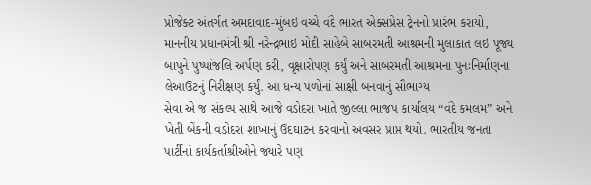પ્રોજેક્ટ અંતર્ગત અમદાવાદ-મુંબઇ વચ્ચે વંદે ભારત એક્સપ્રેસ ટ્રેનનો પ્રારંભ કરાયો,
માનનીય પ્રધાનમંત્રી શ્રી નરેન્દ્રભાઇ મોદી સાહેબે સાબરમતી આશ્રમની મુલાકાત લઇ પૂજ્ય બાપુને પુષ્પાંજલિ અર્પણ કરી, વૃક્ષારોપણ કર્યું અને સાબરમતી આશ્રમના પુનઃનિર્માણના લેઆઉટનું નિરીક્ષણ કર્યું. આ ધન્ય પળોનાં સાક્ષી બનવાનું સૌભાગ્ય
સેવા એ જ સંકલ્પ સાથે આજે વડોદરા ખાતે જીલ્લા ભાજપ કાર્યાલય “વંદે કમલમ” અને ખેતી બેંકની વડોદરા શાખાનું ઉદઘાટન કરવાનો અવસર પ્રાપ્ત થયો. ભારતીય જનતા પાર્ટીનાં કાર્યકર્તાશ્રીઓને જ્યારે પણ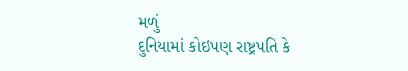મળું
દુનિયામાં કોઇપણ રાષ્ટ્રપતિ કે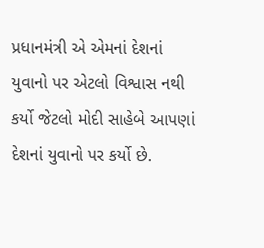પ્રધાનમંત્રી એ એમનાં દેશનાં યુવાનો પર એટલો વિશ્વાસ નથી કર્યો જેટલો મોદી સાહેબે આપણાં દેશનાં યુવાનો પર કર્યો છે.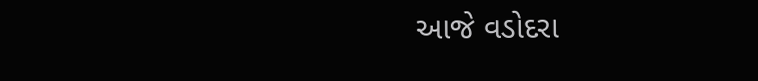આજે વડોદરા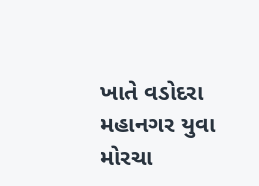ખાતે વડોદરા મહાનગર યુવા મોરચા